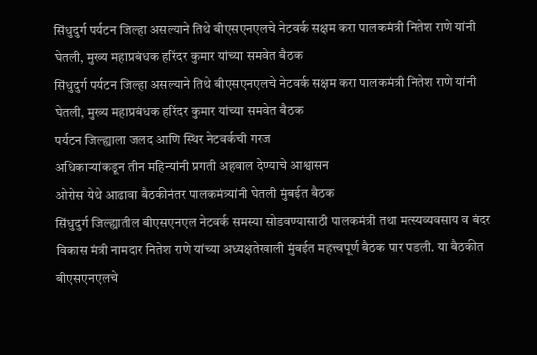सिंधुदुर्ग पर्यटन जिल्हा असल्याने तिथे बीएसएनएलचे नेटवर्क सक्षम करा पालकमंत्री नितेश राणे यांनी घेतली, मुख्य महाप्रबंधक हरिंदर कुमार यांच्या समवेत बैठक
सिंधुदुर्ग पर्यटन जिल्हा असल्याने तिथे बीएसएनएलचे नेटवर्क सक्षम करा पालकमंत्री नितेश राणे यांनी घेतली, मुख्य महाप्रबंधक हरिंदर कुमार यांच्या समवेत बैठक
पर्यटन जिल्ह्याला जलद आणि स्थिर नेटवर्कची गरज
अधिकाऱ्यांकडून तीन महिन्यांनी प्रगती अहवाल देण्याचे आश्वासन
ओरोस येथे आढावा बैठकीनंतर पालकमंत्र्यांनी घेतली मुंबईत बैठक
सिंधुदुर्ग जिल्ह्यातील बीएसएनएल नेटवर्क समस्या सोडवण्यासाठी पालकमंत्री तथा मत्स्यव्यवसाय व बंदर विकास मंत्री नामदार नितेश राणे यांच्या अध्यक्षतेखाली मुंबईत महत्त्वपूर्ण बैठक पार पडली. या बैठकीत बीएसएनएलचे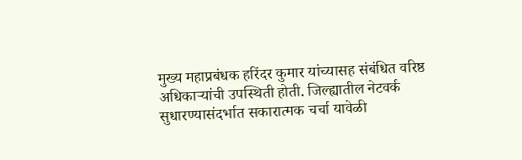मुख्य महाप्रबंधक हरिंदर कुमार यांच्यासह संबंधित वरिष्ठ अधिकाऱ्यांची उपस्थिती होती. जिल्ह्यातील नेटवर्क सुधारण्यासंदर्भात सकारात्मक चर्चा यावेळी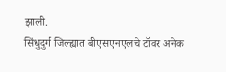झाली.
सिंधुदुर्ग जिल्ह्यात बीएसएनएलचे टॉवर अनेक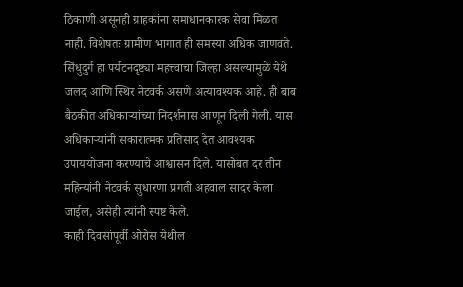ठिकाणी असूनही ग्राहकांना समाधानकारक सेवा मिळत नाही. विशेषतः ग्रामीण भागात ही समस्या अधिक जाणवते. सिंधुदुर्ग हा पर्यटनदृष्ट्या महत्त्वाचा जिल्हा असल्यामुळे येथे जलद आणि स्थिर नेटवर्क असणे अत्यावश्यक आहे. ही बाब बैठकीत अधिकाऱ्यांच्या निदर्शनास आणून दिली गेली. यास अधिकाऱ्यांनी सकारात्मक प्रतिसाद देत आवश्यक उपाययोजना करण्याचे आश्वासन दिले. यासोबत दर तीन महिन्यांनी नेटवर्क सुधारणा प्रगती अहवाल सादर केला जाईल, असेही त्यांनी स्पष्ट केले.
काही दिवसांपूर्वी ओरोस येथील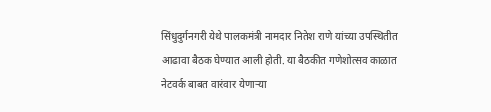सिंधुदुर्गनगरी येथे पालकमंत्री नामदार नितेश राणे यांच्या उपस्थितीत आढावा बैठक घेण्यात आली होती. या बैठकीत गणेशोत्सव काळात नेटवर्क बाबत वारंवार येणाऱ्या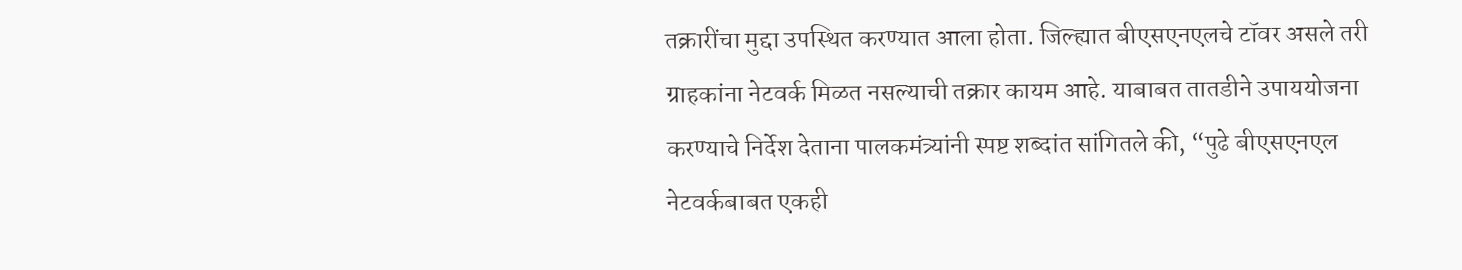तक्रारींचा मुद्दा उपस्थित करण्यात आला होता. जिल्ह्यात बीएसएनएलचे टॉवर असले तरी ग्राहकांना नेटवर्क मिळत नसल्याची तक्रार कायम आहे. याबाबत तातडीने उपाययोजना करण्याचे निर्देश देताना पालकमंत्र्यांनी स्पष्ट शब्दांत सांगितले की, “पुढे बीएसएनएल नेटवर्कबाबत एकही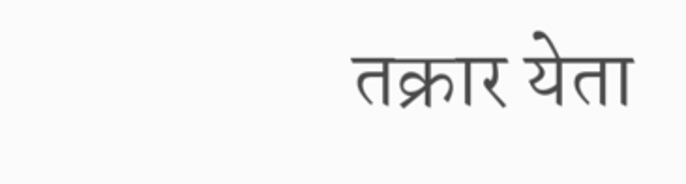तक्रार येता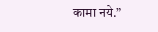कामा नये.”